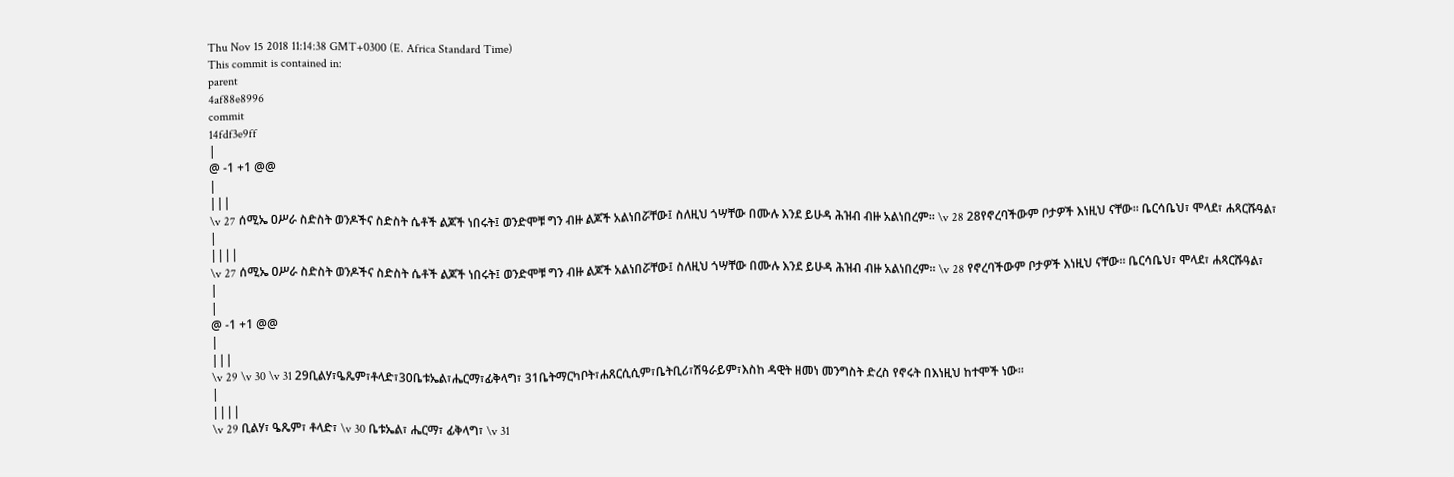Thu Nov 15 2018 11:14:38 GMT+0300 (E. Africa Standard Time)
This commit is contained in:
parent
4af88e8996
commit
14fdf3e9ff
|
@ -1 +1 @@
|
|||
\v 27 ሰሚኤ ዐሥራ ስድስት ወንዶችና ስድስት ሴቶች ልጆች ነበሩት፤ ወንድሞቹ ግን ብዙ ልጆች አልነበሯቸው፤ ስለዚህ ጎሣቸው በሙሉ እንደ ይሁዳ ሕዝብ ብዙ አልነበረም። \v 28 28የኖረባችውም ቦታዎች እነዚህ ናቸው። ቤርሳቤህ፣ ሞላደ፣ ሐጻርሹዓል፣
|
||||
\v 27 ሰሚኤ ዐሥራ ስድስት ወንዶችና ስድስት ሴቶች ልጆች ነበሩት፤ ወንድሞቹ ግን ብዙ ልጆች አልነበሯቸው፤ ስለዚህ ጎሣቸው በሙሉ እንደ ይሁዳ ሕዝብ ብዙ አልነበረም። \v 28 የኖረባችውም ቦታዎች እነዚህ ናቸው። ቤርሳቤህ፣ ሞላደ፣ ሐጻርሹዓል፣
|
|
@ -1 +1 @@
|
|||
\v 29 \v 30 \v 31 29ቢልሃ፣ዔጼም፣ቶላድ፣30ቤቱኤል፣ሔርማ፣ፊቅላግ፣ 31ቤትማርካቦት፣ሐጸርሲሲም፣ቤትቢሪ፣ሽዓራይም፣እስከ ዳዊት ዘመነ መንግስት ድረስ የኖሩት በእነዚህ ከተሞች ነው።
|
||||
\v 29 ቢልሃ፣ ዔጼም፣ ቶላድ፣ \v 30 ቤቱኤል፣ ሔርማ፣ ፊቅላግ፣ \v 31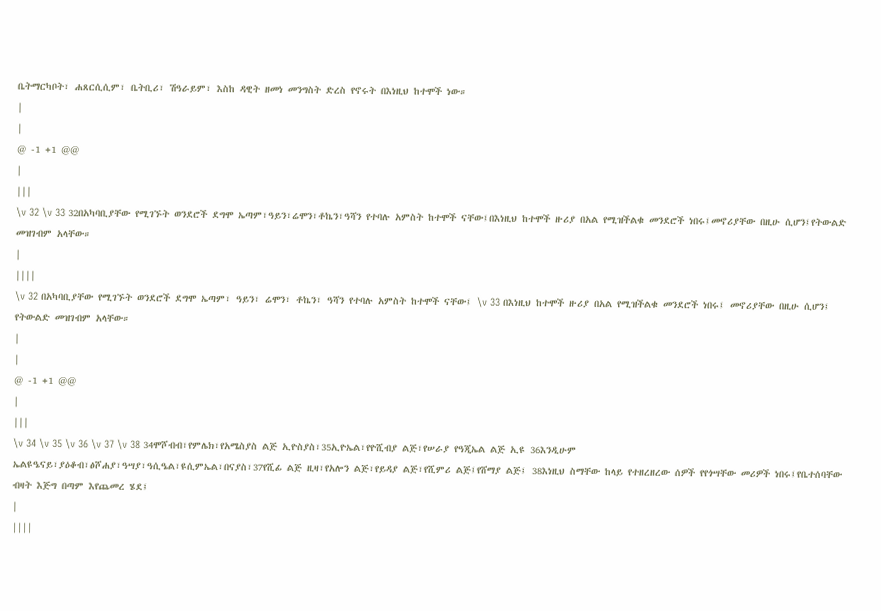ቤትማርካቦት፣ ሐጸርሲሲም፣ ቤትቢሪ፣ ሽዓራይም፣ እስከ ዳዊት ዘመነ መንግስት ድረስ የኖሩት በእነዚህ ከተሞች ነው።
|
|
@ -1 +1 @@
|
|||
\v 32 \v 33 32በአካባቢያቸው የሚገኙት ወንደሮች ደግሞ ኤጣም፣ዓይን፣ሬሞን፣ቶኬን፣ዓሻን የተባሉ አምስት ከተሞች ናቸው፤በእነዚህ ከተሞች ዙሪያ በአል የሚዝችልቁ መንደሮች ነበሩ፤መኖሪያቸው በዚሁ ሲሆን፤የትውልድ መዝገብም አላቸው።
|
||||
\v 32 በአካባቢያቸው የሚገኙት ወንደሮች ደግሞ ኤጣም፣ ዓይን፣ ሬሞን፣ ቶኬን፣ ዓሻን የተባሉ አምስት ከተሞች ናቸው፤ \v 33 በእነዚህ ከተሞች ዙሪያ በአል የሚዝችልቁ መንደሮች ነበሩ፤ መኖሪያቸው በዚሁ ሲሆን፤ የትውልድ መዝገብም አላቸው።
|
|
@ -1 +1 @@
|
|||
\v 34 \v 35 \v 36 \v 37 \v 38 34ሞሾብብ፣የምሌክ፣የአሜስያስ ልጅ ኢዮስያስ፣35ኢዮኤል፣የዮሺብያ ልጅ፣የሠራያ የዓጂኤል ልጅ ኢዩ 36እንዲሁም ኤልዩዔናይ፣ያዕቆብ፣ፅሾሐያ፣ዓሣያ፣ዓሲዔል፣ዩሲምኤል፣በናያስ፣37የሺፊ ልጅ ዚዛ፣የአሎን ልጅ፣የይዳያ ልጅ፣የሺምሪ ልጅ፤የሸማያ ልጅ፤ 38እነዚህ ስማቸው ከላይ የተዘረዘረው ሰዎች የየጎሣቸው መሪዎች ነበሩ፤የቤተሰባቸው ብዛት እጅግ በጣም እየጨመረ ሄደ፤
|
||||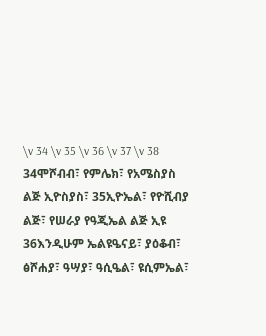\v 34 \v 35 \v 36 \v 37 \v 38 34ሞሾብብ፣ የምሌክ፣ የአሜስያስ ልጅ ኢዮስያስ፣ 35ኢዮኤል፣ የዮሺብያ ልጅ፣ የሠራያ የዓጂኤል ልጅ ኢዩ 36እንዲሁም ኤልዩዔናይ፣ ያዕቆብ፣ ፅሾሐያ፣ ዓሣያ፣ ዓሲዔል፣ ዩሲምኤል፣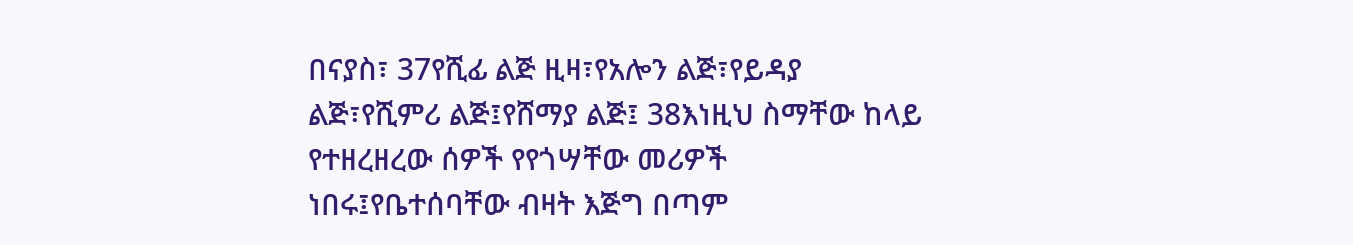በናያስ፣ 37የሺፊ ልጅ ዚዛ፣የአሎን ልጅ፣የይዳያ ልጅ፣የሺምሪ ልጅ፤የሸማያ ልጅ፤ 38እነዚህ ስማቸው ከላይ የተዘረዘረው ሰዎች የየጎሣቸው መሪዎች ነበሩ፤የቤተሰባቸው ብዛት እጅግ በጣም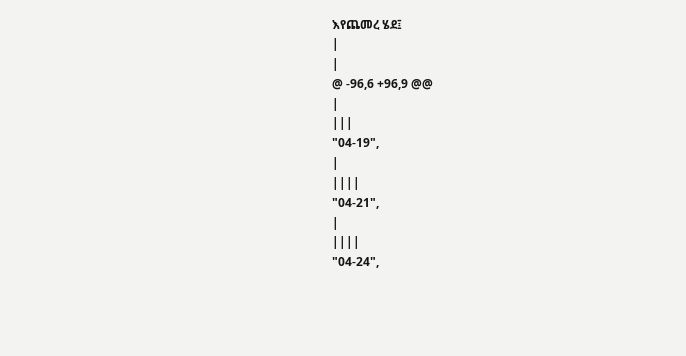እየጨመረ ሄደ፤
|
|
@ -96,6 +96,9 @@
|
|||
"04-19",
|
||||
"04-21",
|
||||
"04-24",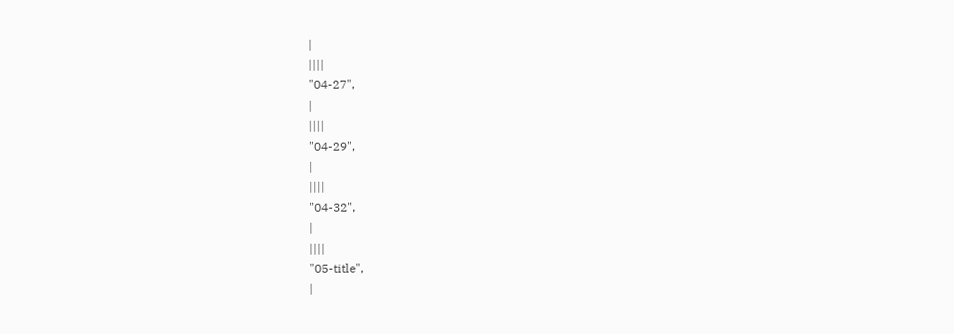|
||||
"04-27",
|
||||
"04-29",
|
||||
"04-32",
|
||||
"05-title",
|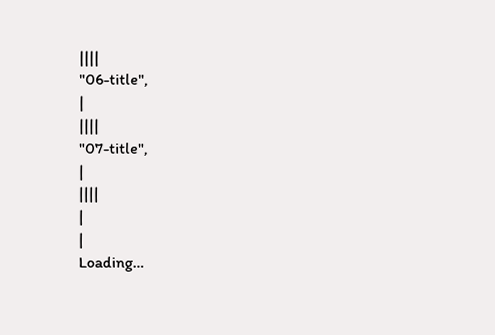||||
"06-title",
|
||||
"07-title",
|
||||
|
|
Loading…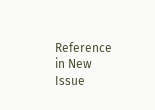Reference in New Issue